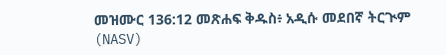መዝሙር 136:12 መጽሐፍ ቅዱስ፥ አዲሱ መደበኛ ትርጒም (NASV)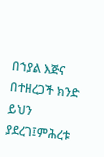በኀያል እጅና በተዘረጋች ክንድ ይህን ያደረገ፤ምሕረቱ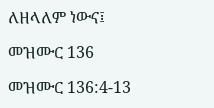ለዘላለም ነውና፤

መዝሙር 136

መዝሙር 136:4-13